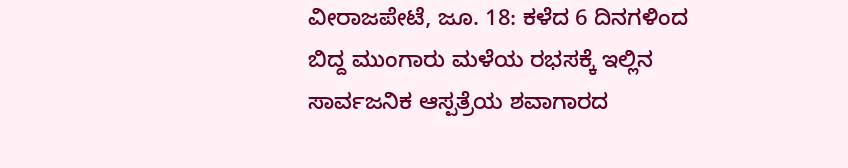ವೀರಾಜಪೇಟೆ, ಜೂ. 18: ಕಳೆದ 6 ದಿನಗಳಿಂದ ಬಿದ್ದ ಮುಂಗಾರು ಮಳೆಯ ರಭಸಕ್ಕೆ ಇಲ್ಲಿನ ಸಾರ್ವಜನಿಕ ಆಸ್ಪತ್ರೆಯ ಶವಾಗಾರದ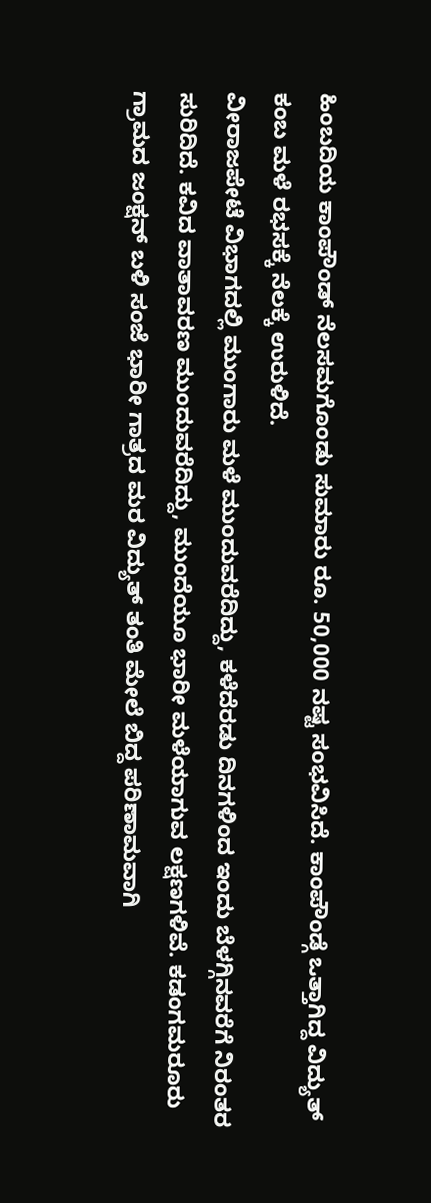ಹಿಂಬದಿಯ ಕಾಂಪೌಂಡ್ ನೆಲಸಮಗೊಂಡು ಸುಮಾರು ರೂ. 50,000 ನಷ್ಟ ಸಂಭವಿಸಿದೆ. ಕಾಂಪೌಂಡ್ಗೆ ಒತ್ತಾಗಿದ್ದ ವಿದ್ಯುತ್ ಕಂಬ ಮಳೆ ರಭಸಕ್ಕೆ ನೆಲಕ್ಕೆ ಉರುಳಿದೆ.
ವೀರಾಜಪೇಟೆ ವಿಭಾಗದಲ್ಲಿ ಮುಂಗಾರು ಮಳೆ ಮುಂದುವರೆದಿದ್ದು, ಕಳೆದೆರಡು ದಿನಗಳಿಂದ ಇಂದು ಬೆಳಗ್ಗಿನವರೆಗೆ ನಿರಂತರ ಸುರಿದಿದೆ. ಕವಿದ ವಾತಾವರಣ ಮುಂದುವರೆದಿದ್ದು, ಮುಂದೆಯೂ ಭಾರೀ ಮಳೆಯಾಗುವ ಲಕ್ಷಣಗಳಿವೆ. ಕಡಂಗಮರೂರು ಗ್ರಾಮದ ಜಂಕ್ಷನ್ ಬಳಿ ಸಂಜೆ ಭಾರೀ ಗಾತ್ರದ ಮರ ವಿದ್ಯುತ್ ತಂತಿ ಮೇಲೆ ಬಿದ್ದ ಪರಿಣಾಮವಾಗಿ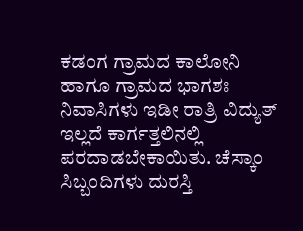ಕಡಂಗ ಗ್ರಾಮದ ಕಾಲೋನಿ ಹಾಗೂ ಗ್ರಾಮದ ಭಾಗಶಃ ನಿವಾಸಿಗಳು ಇಡೀ ರಾತ್ರಿ ವಿದ್ಯುತ್ ಇಲ್ಲದೆ ಕಾರ್ಗತ್ತಲಿನಲ್ಲಿ ಪರದಾಡಬೇಕಾಯಿತು. ಚೆಸ್ಕಾಂ ಸಿಬ್ಬಂದಿಗಳು ದುರಸ್ತಿ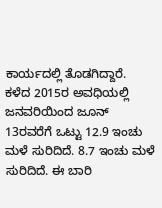ಕಾರ್ಯದಲ್ಲಿ ತೊಡಗಿದ್ದಾರೆ.
ಕಳೆದ 2015ರ ಅವಧಿಯಲ್ಲಿ ಜನವರಿಯಿಂದ ಜೂನ್ 13ರವರೆಗೆ ಒಟ್ಟು 12.9 ಇಂಚು ಮಳೆ ಸುರಿದಿದೆ. 8.7 ಇಂಚು ಮಳೆ ಸುರಿದಿದೆ. ಈ ಬಾರಿ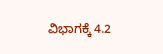ವಿಭಾಗಕ್ಕೆ 4.2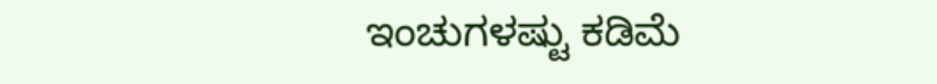ಇಂಚುಗಳಷ್ಟು ಕಡಿಮೆ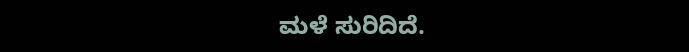ಮಳೆ ಸುರಿದಿದೆ.